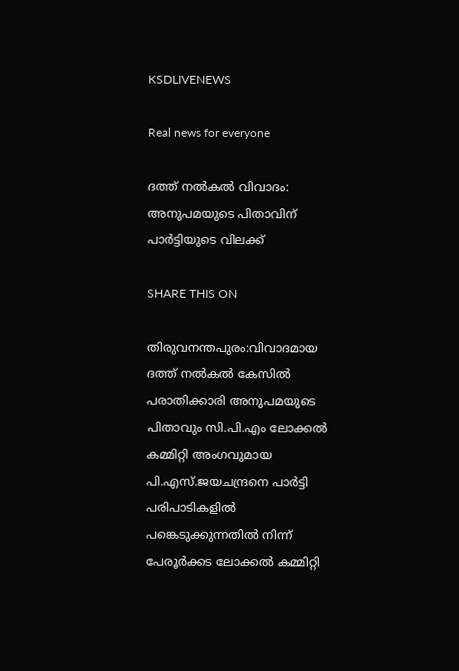KSDLIVENEWS

Real news for everyone

ദത്ത് നല്‍കല്‍ വിവാദം: അനുപമയുടെ പിതാവിന് പാര്‍ട്ടിയുടെ വിലക്ക്

SHARE THIS ON

തിരുവനന്തപുരം:വിവാദമായ ദത്ത് നല്‍കല്‍ കേസില്‍ പരാതിക്കാരി അനുപമയുടെ പിതാവും സി.പി.എം ലോക്കല്‍ കമ്മിറ്റി അംഗവുമായ പി.എസ്.ജയചന്ദ്രനെ പാര്‍ട്ടി പരിപാടികളില്‍ പങ്കെടുക്കുന്നതില്‍ നിന്ന് പേരൂര്‍ക്കട ലോക്കല്‍ കമ്മിറ്റി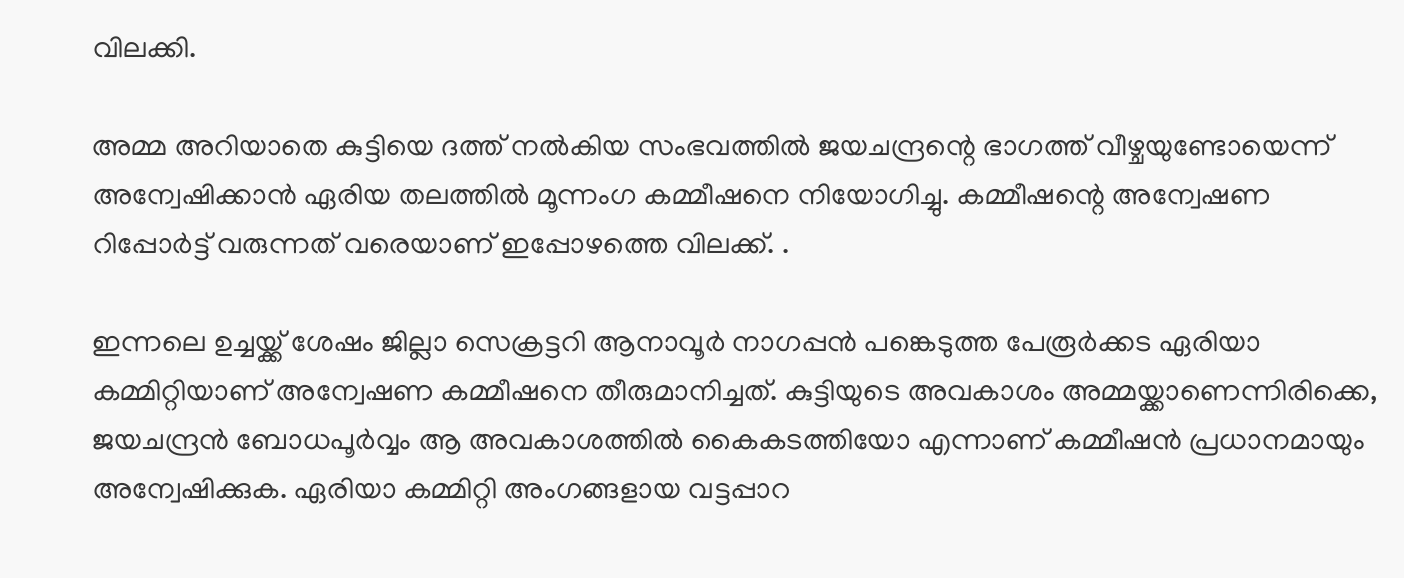വിലക്കി.

അമ്മ അറിയാതെ കുട്ടിയെ ദത്ത് നല്‍കിയ സംഭവത്തില്‍ ജയചന്ദ്രന്റെ ഭാഗത്ത് വീഴ്ചയുണ്ടോയെന്ന് അന്വേഷിക്കാന്‍ ഏരിയ തലത്തില്‍ മൂന്നംഗ കമ്മീഷനെ നിയോഗിച്ചു. കമ്മീഷന്റെ അന്വേഷണ റിപ്പോര്‍ട്ട് വരുന്നത് വരെയാണ് ഇപ്പോഴത്തെ വിലക്ക്. .

ഇന്നലെ ഉച്ചയ്ക്ക് ശേഷം ജില്ലാ സെക്രട്ടറി ആനാവൂര്‍ നാഗപ്പന്‍ പങ്കെടുത്ത പേരൂര്‍ക്കട ഏരിയാ കമ്മിറ്റിയാണ് അന്വേഷണ കമ്മീഷനെ തീരുമാനിച്ചത്. കുട്ടിയുടെ അവകാശം അമ്മയ്ക്കാണെന്നിരിക്കെ, ജയചന്ദ്രന്‍ ബോധപൂര്‍വ്വം ആ അവകാശത്തില്‍ കൈകടത്തിയോ എന്നാണ് കമ്മീഷന്‍ പ്രധാനമായും അന്വേഷിക്കുക. ഏരിയാ കമ്മിറ്റി അംഗങ്ങളായ വട്ടപ്പാറ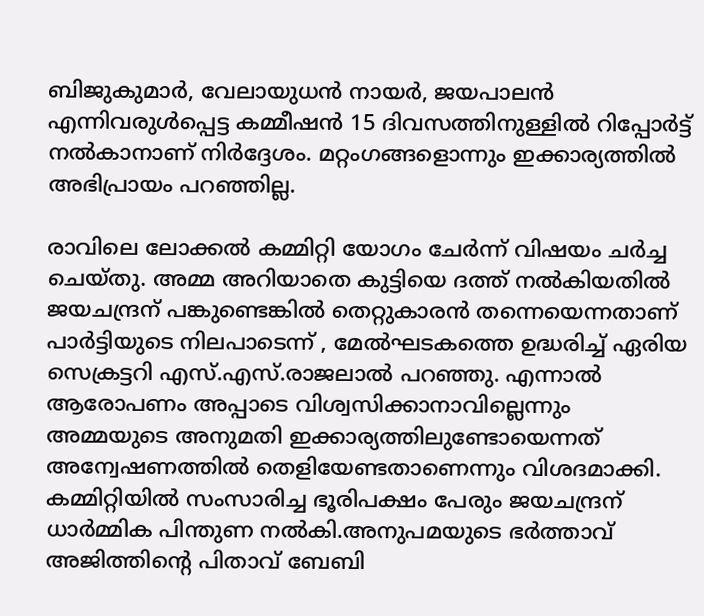ബിജുകുമാര്‍, വേലായുധന്‍ നായര്‍, ജയപാലന്‍ എന്നിവരുള്‍പ്പെട്ട കമ്മീഷന്‍ 15 ദിവസത്തിനുള്ളില്‍ റിപ്പോര്‍ട്ട് നല്‍കാനാണ് നിര്‍ദ്ദേശം. മറ്റംഗങ്ങളൊന്നും ഇക്കാര്യത്തില്‍ അഭിപ്രായം പറഞ്ഞില്ല.

രാവിലെ ലോക്കല്‍ കമ്മിറ്റി യോഗം ചേര്‍ന്ന് വിഷയം ചര്‍ച്ച ചെയ്തു. അമ്മ അറിയാതെ കുട്ടിയെ ദത്ത് നല്‍കിയതില്‍ ജയചന്ദ്രന് പങ്കുണ്ടെങ്കില്‍ തെറ്റുകാരന്‍ തന്നെയെന്നതാണ് പാര്‍ട്ടിയുടെ നിലപാടെന്ന് , മേല്‍ഘടകത്തെ ഉദ്ധരിച്ച്‌ ഏരിയ സെക്രട്ടറി എസ്.എസ്.രാജലാല്‍ പറഞ്ഞു. എന്നാല്‍ ആരോപണം അപ്പാടെ വിശ്വസിക്കാനാവില്ലെന്നും അമ്മയുടെ അനുമതി ഇക്കാര്യത്തിലുണ്ടോയെന്നത് അന്വേഷണത്തില്‍ തെളിയേണ്ടതാണെന്നും വിശദമാക്കി. കമ്മിറ്റിയില്‍ സംസാരിച്ച ഭൂരിപക്ഷം പേരും ജയചന്ദ്രന് ധാര്‍മ്മിക പിന്തുണ നല്‍കി.അനുപമയുടെ ഭര്‍ത്താവ് അജിത്തിന്റെ പിതാവ് ബേബി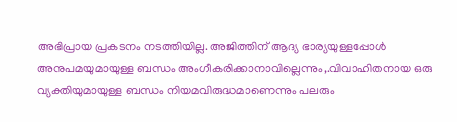അഭിപ്രായ പ്രകടനം നടത്തിയില്ല. അജിത്തിന് ആദ്യ ഭാര്യയുള്ളപ്പോള്‍ അനുപമയുമായുള്ള ബന്ധം അംഗീകരിക്കാനാവില്ലെന്നും,.വിവാഹിതനായ ഒരു വ്യക്തിയുമായുള്ള ബന്ധം നിയമവിരുദ്ധമാണെന്നും പലരും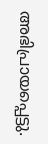അഭിപ്രായപ്പെട്ടു.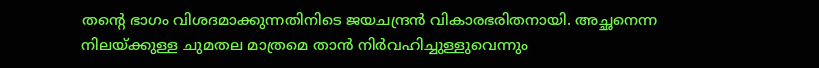തന്റെ ഭാഗം വിശദമാക്കുന്നതിനിടെ ജയചന്ദ്രന്‍ വികാരഭരിതനായി. അച്ഛനെന്ന നിലയ്ക്കുള്ള ചുമതല മാത്രമെ താന്‍ നിര്‍വഹിച്ചുള്ളുവെന്നും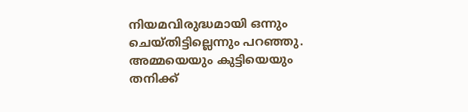നിയമവിരുദ്ധമായി ഒന്നും ചെയ്തിട്ടില്ലെന്നും പറഞ്ഞു. അമ്മയെയും കുട്ടിയെയും തനിക്ക്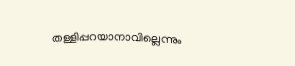തള്ളിപ്പറയാനാവില്ലെന്നും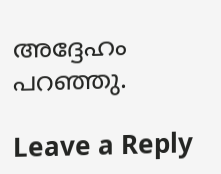അദ്ദേഹം പറഞ്ഞു.

Leave a Reply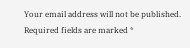Your email address will not be published. Required fields are marked *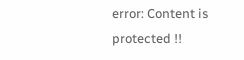error: Content is protected !!